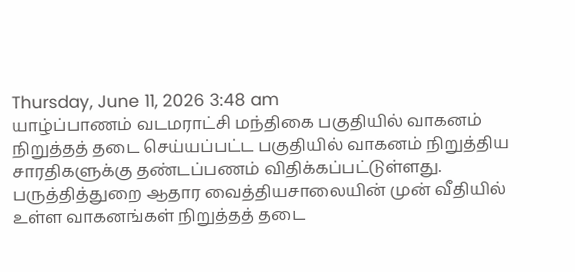Thursday, June 11, 2026 3:48 am
யாழ்ப்பாணம் வடமராட்சி மந்திகை பகுதியில் வாகனம் நிறுத்தத் தடை செய்யப்பட்ட பகுதியில் வாகனம் நிறுத்திய சாரதிகளுக்கு தண்டப்பணம் விதிக்கப்பட்டுள்ளது.
பருத்தித்துறை ஆதார வைத்தியசாலையின் முன் வீதியில் உள்ள வாகனங்கள் நிறுத்தத் தடை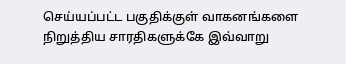செய்யப்பட்ட பகுதிக்குள் வாகனங்களை நிறுத்திய சாரதிகளுக்கே இவ்வாறு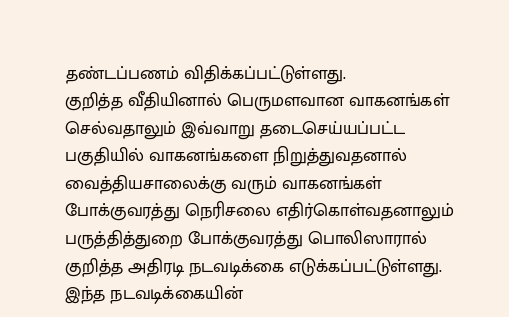தண்டப்பணம் விதிக்கப்பட்டுள்ளது.
குறித்த வீதியினால் பெருமளவான வாகனங்கள் செல்வதாலும் இவ்வாறு தடைசெய்யப்பட்ட பகுதியில் வாகனங்களை நிறுத்துவதனால் வைத்தியசாலைக்கு வரும் வாகனங்கள் போக்குவரத்து நெரிசலை எதிர்கொள்வதனாலும் பருத்தித்துறை போக்குவரத்து பொலிஸாரால் குறித்த அதிரடி நடவடிக்கை எடுக்கப்பட்டுள்ளது.
இந்த நடவடிக்கையின்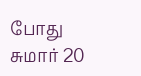போது சுமார் 20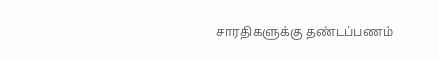சாரதிகளுக்கு தண்டப்பணம்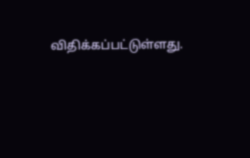விதிக்கப்பட்டுள்ளது.